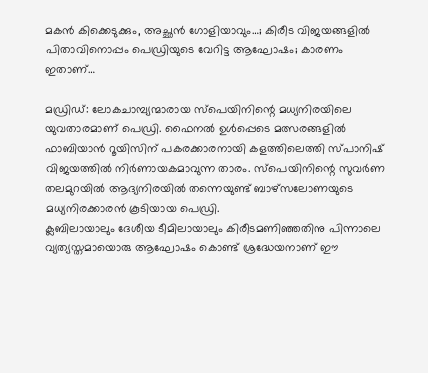മകൻ കിക്കെടുക്കും, അച്ഛൻ ഗോളിയാവും…; കിരീട വിജയങ്ങളിൽ പിതാവിനൊപ്പം പെഡ്രിയുടെ വേറിട്ട ആഘോഷം; കാരണം ഇതാണ്…

മഡ്രിഡ്: ലോകചാമ്പ്യന്മാരായ സ്പെയിനിന്റെ മധ്യനിരയിലെ യുവതാരമാണ് പെഡ്രി. ഫൈനൽ ഉൾപ്പെടെ മത്സരങ്ങളിൽ ഫാബിയാൻ റൂയിസിന് പകരക്കാരനായി കളത്തിലെത്തി സ്പാനിഷ് വിജയത്തിൽ നിർണായകമാവുന്ന താരം. സ്പെയിനിന്റെ സുവർണ തലമുറയിൽ ആദ്യനിരയിൽ തന്നെയുണ്ട് ബാഴ്സലോണയുടെ മധ്യനിരക്കാരൻ കൂടിയായ പെഡ്രി.
ക്ലബിലായാലും ദേശീയ ടീമിലായാലും കിരീടമണിഞ്ഞതിനു പിന്നാലെ വ്യത്യസ്തമായൊരു ആഘോഷം കൊണ്ട് ശ്രദ്ധേയനാണ് ഈ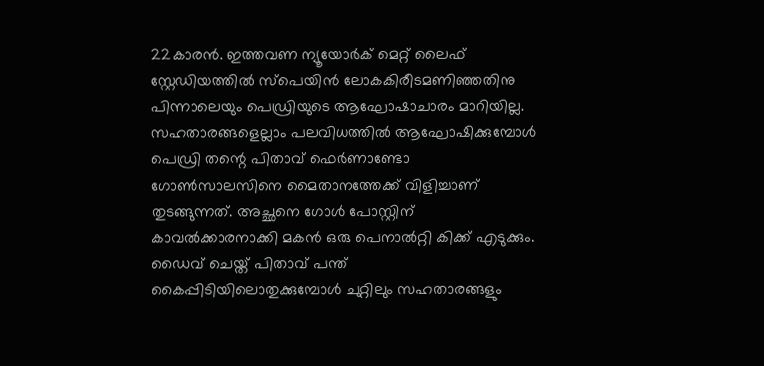22കാരൻ. ഇത്തവണ ന്യൂയോർക് മെറ്റ് ലൈഫ് സ്റ്റേഡിയത്തിൽ സ്പെയിൻ ലോകകിരീടമണിഞ്ഞതിനു പിന്നാലെയും പെഡ്രിയുടെ ആഘോഷാചാരം മാറിയില്ല. സഹതാരങ്ങളെല്ലാം പലവിധത്തിൽ ആഘോഷിക്കുമ്പോൾ പെഡ്രി തന്റെ പിതാവ് ഫെർണാണ്ടോ ഗോൺസാലസിനെ മൈതാനത്തേക്ക് വിളിച്ചാണ് തുടങ്ങുന്നത്. അച്ഛനെ ഗോൾ പോസ്റ്റിന് കാവൽക്കാരനാക്കി മകൻ ഒരു പെനാൽറ്റി കിക്ക് എടുക്കും. ഡൈവ് ചെയ്ത് പിതാവ് പന്ത് കൈപ്പിടിയിലൊതുക്കുമ്പോൾ ചുറ്റിലും സഹതാരങ്ങളും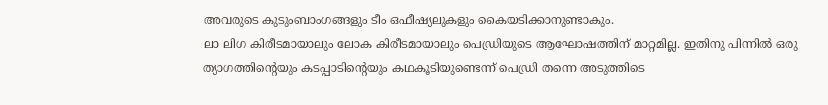അവരുടെ കുടുംബാംഗങ്ങളും ടീം ഒഫീഷ്യലുകളും കൈയടിക്കാനുണ്ടാകും.
ലാ ലിഗ കിരീടമായാലും ലോക കിരീടമായാലും പെഡ്രിയുടെ ആഘോഷത്തിന് മാറ്റമില്ല. ഇതിനു പിന്നിൽ ഒരു ത്യാഗത്തിന്റെയും കടപ്പാടിന്റെയും കഥകൂടിയുണ്ടെന്ന് പെഡ്രി തന്നെ അടുത്തിടെ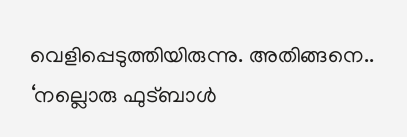വെളിപ്പെടുത്തിയിരുന്നു. അതിങ്ങനെ.. ‘നല്ലൊരു ഫുട്ബാൾ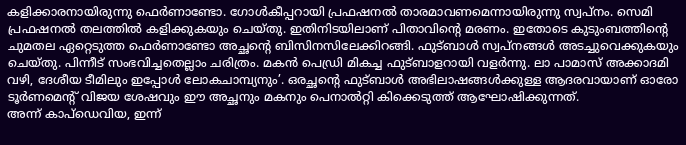കളിക്കാരനായിരുന്നു ഫെർണാണ്ടോ. ഗോൾകീപ്പറായി പ്രഫഷനൽ താരമാവണമെന്നായിരുന്നു സ്വപ്നം. സെമി പ്രഫഷനൽ തലത്തിൽ കളിക്കുകയും ചെയ്തു. ഇതിനിടയിലാണ് പിതാവിന്റെ മരണം. ഇതോടെ കുടുംബത്തിന്റെ ചുമതല ഏറ്റെടുത്ത ഫെർണാണ്ടോ അച്ഛന്റെ ബിസിനസിലേക്കിറങ്ങി. ഫുട്ബാൾ സ്വപ്നങ്ങൾ അടച്ചുവെക്കുകയും ചെയ്തു. പിന്നീട് സംഭവിച്ചതെല്ലാം ചരിത്രം. മകൻ പെഡ്രി മികച്ച ഫുട്ബാളറായി വളർന്നു. ലാ പാമാസ് അക്കാദമി വഴി, ദേശീയ ടീമിലും ഇപ്പോൾ ലോകചാമ്പ്യനും’. ഒരച്ഛന്റെ ഫുട്ബാൾ അഭിലാഷങ്ങൾക്കുള്ള ആദരവായാണ് ഓരോ ടൂർണമെന്റ് വിജയ ശേഷവും ഈ അച്ഛനും മകനും പെനാൽറ്റി കിക്കെടുത്ത് ആഘോഷിക്കുന്നത്.
അന്ന് കാപ്ഡെവിയ, ഇന്ന്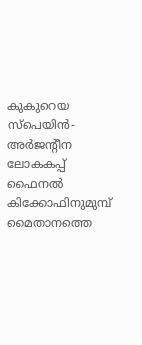കുകുറെയ
സ്പെയിൻ-അർജന്റീന ലോകകപ്പ് ഫൈനൽ കിക്കോഫിനുമുമ്പ് മൈതാനത്തെ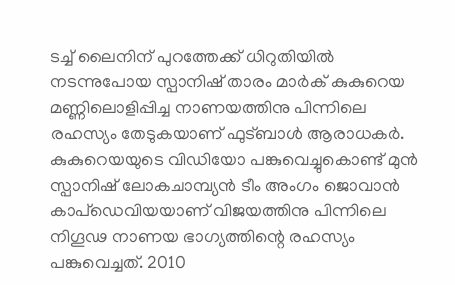ടച്ച് ലൈനിന് പുറത്തേക്ക് ധിറുതിയിൽ നടന്നുപോയ സ്പാനിഷ് താരം മാർക് കുകുറെയ മണ്ണിലൊളിപ്പിച്ച നാണയത്തിനു പിന്നിലെ രഹസ്യം തേടുകയാണ് ഫുട്ബാൾ ആരാധകർ.
കുകുറെയയുടെ വിഡിയോ പങ്കുവെച്ചുകൊണ്ട് മുൻ സ്പാനിഷ് ലോകചാമ്പ്യൻ ടീം അംഗം ജൊവാൻ കാപ്ഡെവിയയാണ് വിജയത്തിനു പിന്നിലെ നിഗൂഢ നാണയ ഭാഗ്യത്തിന്റെ രഹസ്യം പങ്കുവെച്ചത്. 2010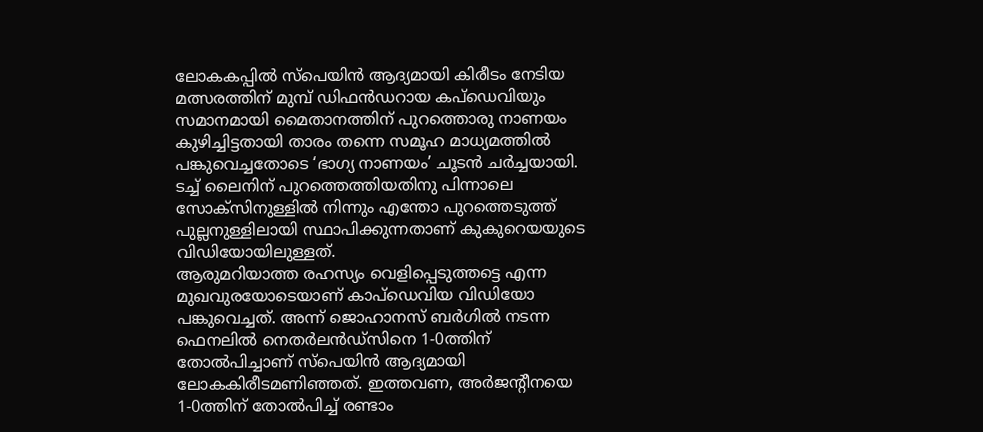ലോകകപ്പിൽ സ്പെയിൻ ആദ്യമായി കിരീടം നേടിയ മത്സരത്തിന് മുമ്പ് ഡിഫൻഡറായ കപ്ഡെവിയും സമാനമായി മൈതാനത്തിന് പുറത്തൊരു നാണയം കുഴിച്ചിട്ടതായി താരം തന്നെ സമൂഹ മാധ്യമത്തിൽ പങ്കുവെച്ചതോടെ ‘ഭാഗ്യ നാണയം’ ചൂടൻ ചർച്ചയായി. ടച്ച് ലൈനിന് പുറത്തെത്തിയതിനു പിന്നാലെ സോക്സിനുള്ളിൽ നിന്നും എന്തോ പുറത്തെടുത്ത് പുല്ലനുള്ളിലായി സ്ഥാപിക്കുന്നതാണ് കുകുറെയയുടെ വിഡിയോയിലുള്ളത്.
ആരുമറിയാത്ത രഹസ്യം വെളിപ്പെടുത്തട്ടെ എന്ന മുഖവുരയോടെയാണ് കാപ്ഡെവിയ വിഡിയോ പങ്കുവെച്ചത്. അന്ന് ജൊഹാനസ് ബർഗിൽ നടന്ന ഫെനലിൽ നെതർലൻഡ്സിനെ 1-0ത്തിന് തോൽപിച്ചാണ് സ്പെയിൻ ആദ്യമായി ലോകകിരീടമണിഞ്ഞത്. ഇത്തവണ, അർജന്റീനയെ 1-0ത്തിന് തോൽപിച്ച് രണ്ടാം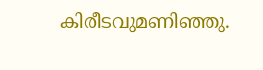കിരീടവുമണിഞ്ഞു.